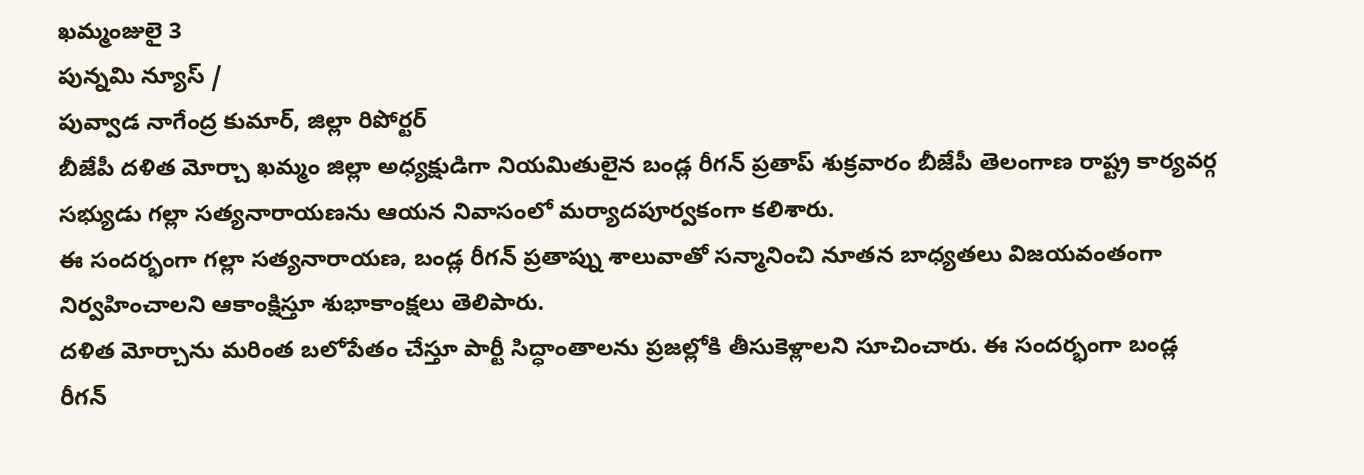ఖమ్మంజులై 3
పున్నమి న్యూస్ /
పువ్వాడ నాగేంద్ర కుమార్, జిల్లా రిపోర్టర్
బీజేపీ దళిత మోర్చా ఖమ్మం జిల్లా అధ్యక్షుడిగా నియమితులైన బండ్ల రీగన్ ప్రతాప్ శుక్రవారం బీజేపీ తెలంగాణ రాష్ట్ర కార్యవర్గ సభ్యుడు గల్లా సత్యనారాయణను ఆయన నివాసంలో మర్యాదపూర్వకంగా కలిశారు.
ఈ సందర్భంగా గల్లా సత్యనారాయణ, బండ్ల రీగన్ ప్రతాప్ను శాలువాతో సన్మానించి నూతన బాధ్యతలు విజయవంతంగా నిర్వహించాలని ఆకాంక్షిస్తూ శుభాకాంక్షలు తెలిపారు.
దళిత మోర్చాను మరింత బలోపేతం చేస్తూ పార్టీ సిద్ధాంతాలను ప్రజల్లోకి తీసుకెళ్లాలని సూచించారు. ఈ సందర్భంగా బండ్ల రీగన్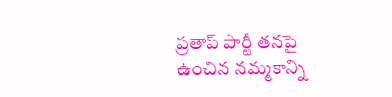ప్రతాప్ పార్టీ తనపై ఉంచిన నమ్మకాన్ని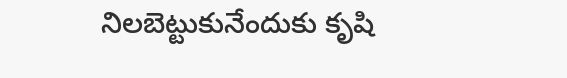నిలబెట్టుకునేందుకు కృషి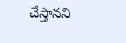చేస్తానని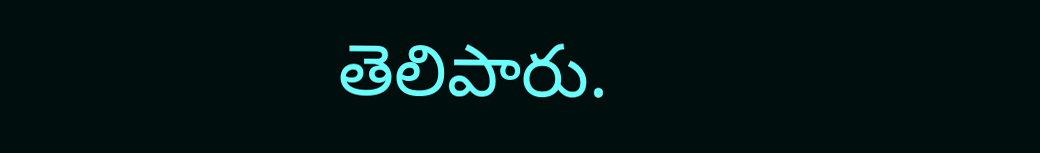తెలిపారు.